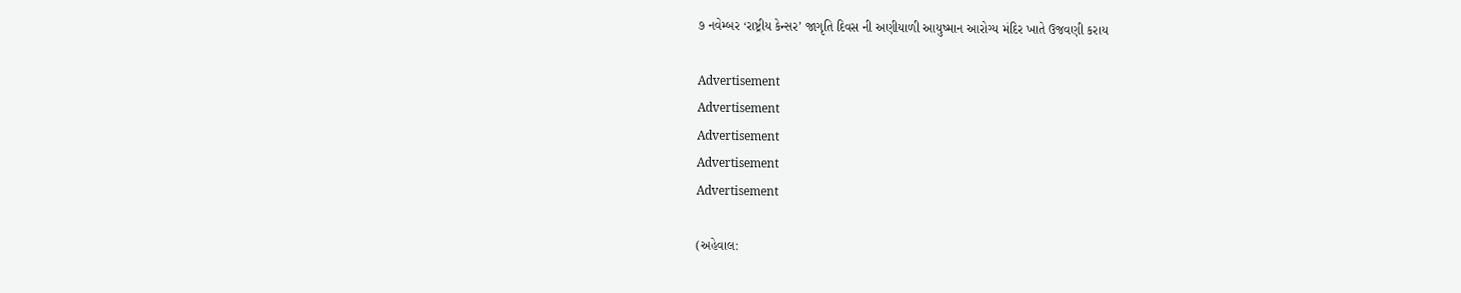૭ નવેમ્બર ‘રાષ્ટ્રીય કેન્સર’ જાગૃતિ દિવસ ની અણીયાળી આયુષ્માન આરોગ્ય મંદિર ખાતે ઉજવણી કરાય

Advertisement
Advertisement
Advertisement
Advertisement
Advertisement

(અહેવાલ: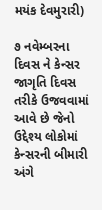મયંક દેવમુરારી)

૭ નવેમ્બરના દિવસ ને કેન્સર જાગૃતિ દિવસ તરીકે ઉજવવામાં આવે છે જેનો ઉદ્દેશ્ય લોકોમાં કેન્સરની બીમારી અંગે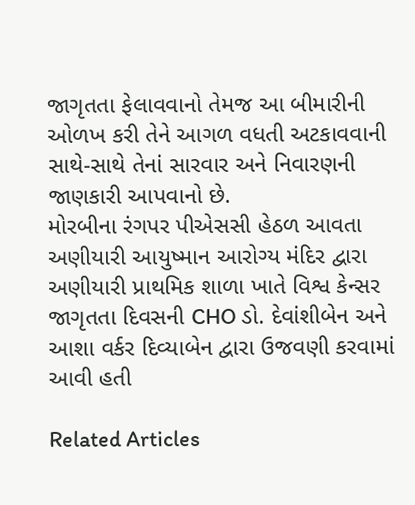જાગૃતતા ફેલાવવાનો તેમજ આ બીમારીની ઓળખ કરી તેને આગળ વધતી અટકાવવાની સાથે-સાથે તેનાં સારવાર અને નિવારણની જાણકારી આપવાનો છે.
મોરબીના રંગપર પીએસસી હેઠળ આવતા અણીયારી આયુષ્માન આરોગ્ય મંદિર દ્વારા અણીયારી પ્રાથમિક શાળા ખાતે વિશ્વ કેન્સર જાગૃતતા દિવસની CHO ડો. દેવાંશીબેન અને આશા વર્કર દિવ્યાબેન દ્વારા ઉજવણી કરવામાં આવી હતી

Related Articles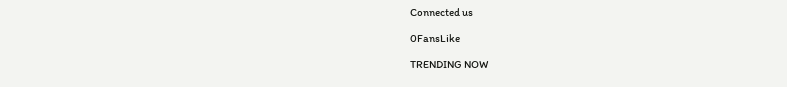Connected us

0FansLike

TRENDING NOW